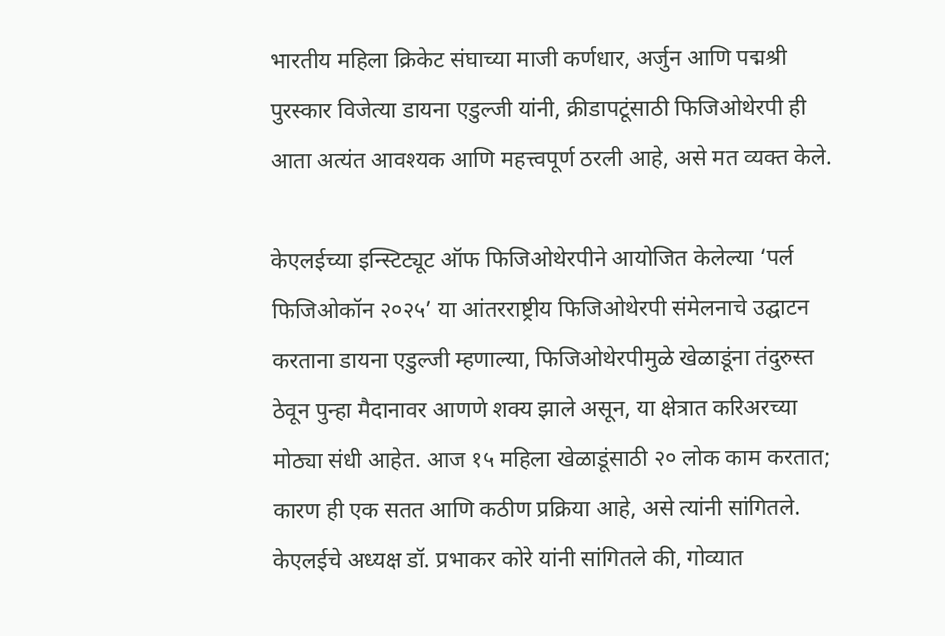भारतीय महिला क्रिकेट संघाच्या माजी कर्णधार, अर्जुन आणि पद्मश्री पुरस्कार विजेत्या डायना एडुल्जी यांनी, क्रीडापटूंसाठी फिजिओथेरपी ही आता अत्यंत आवश्यक आणि महत्त्वपूर्ण ठरली आहे, असे मत व्यक्त केले.

केएलईच्या इन्स्टिट्यूट ऑफ फिजिओथेरपीने आयोजित केलेल्या ‘पर्ल फिजिओकॉन २०२५’ या आंतरराष्ट्रीय फिजिओथेरपी संमेलनाचे उद्घाटन करताना डायना एडुल्जी म्हणाल्या, फिजिओथेरपीमुळे खेळाडूंना तंदुरुस्त ठेवून पुन्हा मैदानावर आणणे शक्य झाले असून, या क्षेत्रात करिअरच्या मोठ्या संधी आहेत. आज १५ महिला खेळाडूंसाठी २० लोक काम करतात; कारण ही एक सतत आणि कठीण प्रक्रिया आहे, असे त्यांनी सांगितले.
केएलईचे अध्यक्ष डॉ. प्रभाकर कोरे यांनी सांगितले की, गोव्यात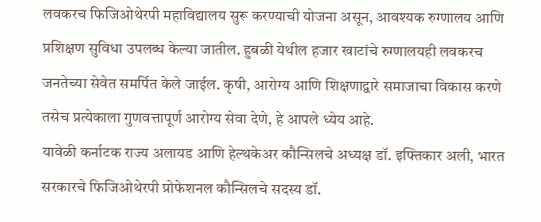लवकरच फिजिओथेरपी महाविद्यालय सुरू करण्याची योजना असून, आवश्यक रुग्णालय आणि प्रशिक्षण सुविधा उपलब्ध केल्या जातील. हुबळी येथील हजार खाटांचे रुग्णालयही लवकरच जनतेच्या सेवेत समर्पित केले जाईल. कृषी, आरोग्य आणि शिक्षणाद्वारे समाजाचा विकास करणे तसेच प्रत्येकाला गुणवत्तापूर्ण आरोग्य सेवा देणे, हे आपले ध्येय आहे.
यावेळी कर्नाटक राज्य अलायड आणि हेल्थकेअर कौन्सिलचे अध्यक्ष डॉ. इफ्तिकार अली, भारत सरकारचे फिजिओथेरपी प्रोफेशनल कौन्सिलचे सदस्य डॉ.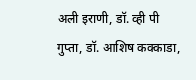अली इराणी, डॉ. व्ही पी गुप्ता, डॉ. आशिष कक्काडा,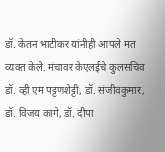डॉ. केतन भाटीकर यांनीही आपले मत व्यक्त केले. मंचावर केएलईचे कुलसचिव डॉ. व्ही एम पट्टणशेट्टी, डॉ. संजीवकुमार, डॉ. विजय कागे, डॉ. दीपा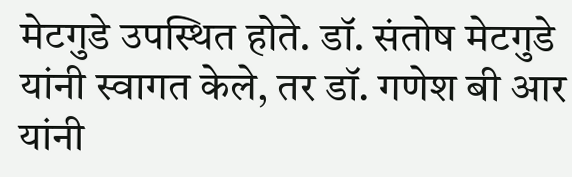मेटगुडे उपस्थित होते. डॉ. संतोष मेटगुडे यांनी स्वागत केले, तर डॉ. गणेश बी आर यांनी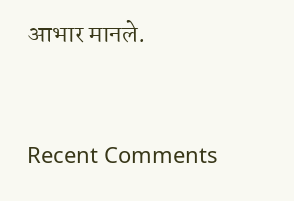आभार मानले.


Recent Comments